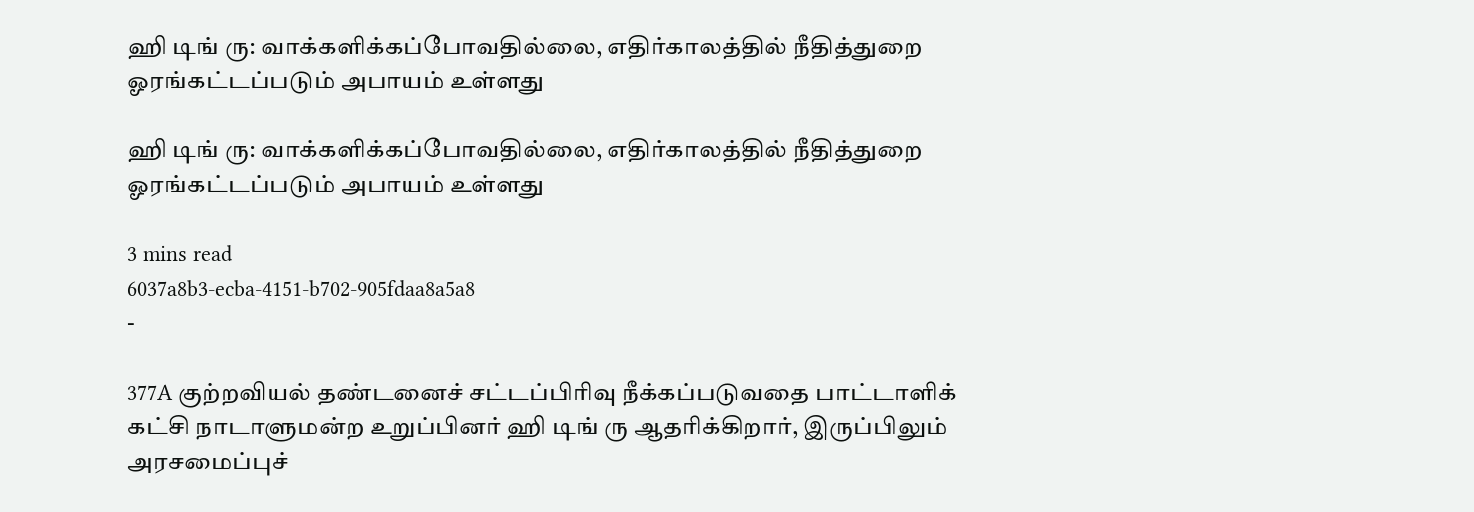ஹி டிங் ரு: வாக்களிக்கப்போவதில்லை, எதிர்காலத்தில் நீதித்துறை ஓரங்கட்டப்படும் அபாயம் உள்ளது

ஹி டிங் ரு: வாக்களிக்கப்போவதில்லை, எதிர்காலத்தில் நீதித்துறை ஓரங்கட்டப்படும் அபாயம் உள்ளது

3 mins read
6037a8b3-ecba-4151-b702-905fdaa8a5a8
-

377A குற்றவியல் தண்டனைச் சட்டப்பிரிவு நீக்கப்படுவதை பாட்டாளிக் கட்சி நாடாளுமன்ற உறுப்பினர் ஹி டிங் ரு ஆதரிக்கிறார், இருப்பிலும் அரசமைப்புச்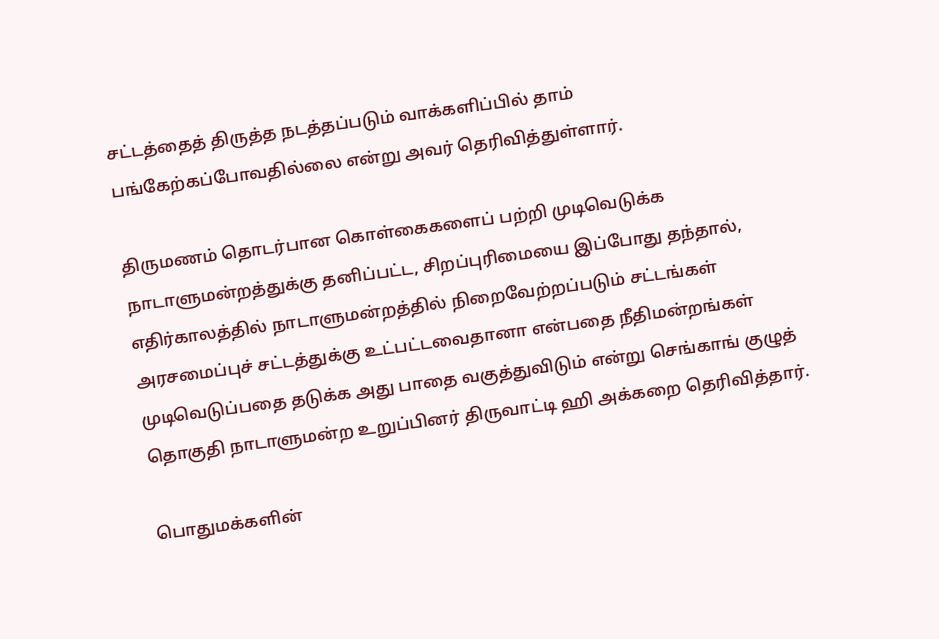சட்டத்தைத் திருத்த நடத்தப்படும் வாக்களிப்பில் தாம் பங்கேற்கப்போவதில்லை என்று அவர் தெரிவித்துள்ளார்.

திருமணம் தொடர்பான கொள்கைகளைப் பற்றி முடிவெடுக்க நாடாளுமன்றத்துக்கு தனிப்பட்ட, சிறப்புரிமையை இப்போது தந்தால், எதிர்காலத்தில் நாடாளுமன்றத்தில் நிறைவேற்றப்படும் சட்டங்கள் அரசமைப்புச் சட்டத்துக்கு உட்பட்டவைதானா என்பதை நீதிமன்றங்கள் முடிவெடுப்பதை தடுக்க அது பாதை வகுத்துவிடும் என்று செங்காங் குழுத் தொகுதி நாடாளுமன்ற உறுப்பினர் திருவாட்டி ஹி அக்கறை தெரிவித்தார்.

பொதுமக்களின்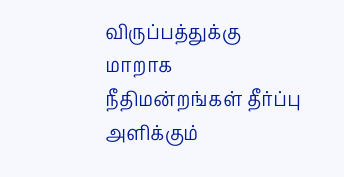விருப்பத்துக்கு மாறாக நீதிமன்றங்கள் தீர்ப்பு அளிக்கும்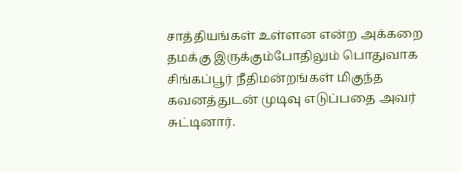சாத்தியங்கள் உள்ளன என்ற அக்கறை தமக்கு இருக்கும்போதிலும் பொதுவாக சிங்கப்பூர் நீதிமன்றங்கள் மிகுந்த கவனத்துடன் முடிவு எடுப்பதை அவர் சுட்டினார்.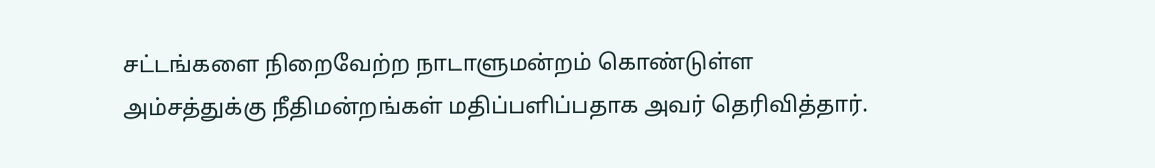சட்டங்களை நிறைவேற்ற நாடாளுமன்றம் கொண்டுள்ள அம்சத்துக்கு நீதிமன்றங்கள் மதிப்பளிப்பதாக அவர் தெரிவித்தார்.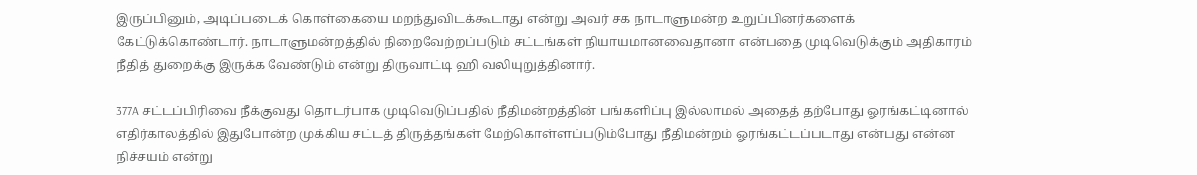இருப்பினும், அடிப்படைக் கொள்கையை மறந்துவிடக்கூடாது என்று அவர் சக நாடாளுமன்ற உறுப்பினர்களைக் கேட்டுக்கொண்டார். நாடாளுமன்றத்தில் நிறைவேற்றப்படும் சட்டங்கள் நியாயமானவைதானா என்பதை முடிவெடுக்கும் அதிகாரம் நீதித் துறைக்கு இருக்க வேண்டும் என்று திருவாட்டி ஹி வலியுறுத்தினார்.

377A சட்டப்பிரிவை நீக்குவது தொடர்பாக முடிவெடுப்பதில் நீதிமன்றத்தின் பங்களிப்பு இல்லாமல் அதைத் தற்போது ஓரங்கட்டினால் எதிர்காலத்தில் இதுபோன்ற முக்கிய சட்டத் திருத்தங்கள் மேற்கொள்ளப்படும்போது நீதிமன்றம் ஓரங்கட்டப்படாது என்பது என்ன நிச்சயம் என்று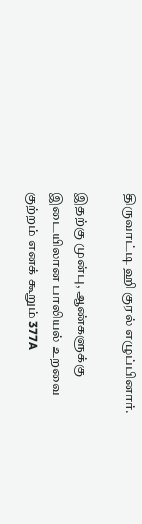திருவாட்டி ஹி குரல் எழுப்பினார்.

இதற்கு முன்பு, ஆண்களுக்கு இடையிலான பாலியல் உறவை குற்றம் எனக் கூறும் 377A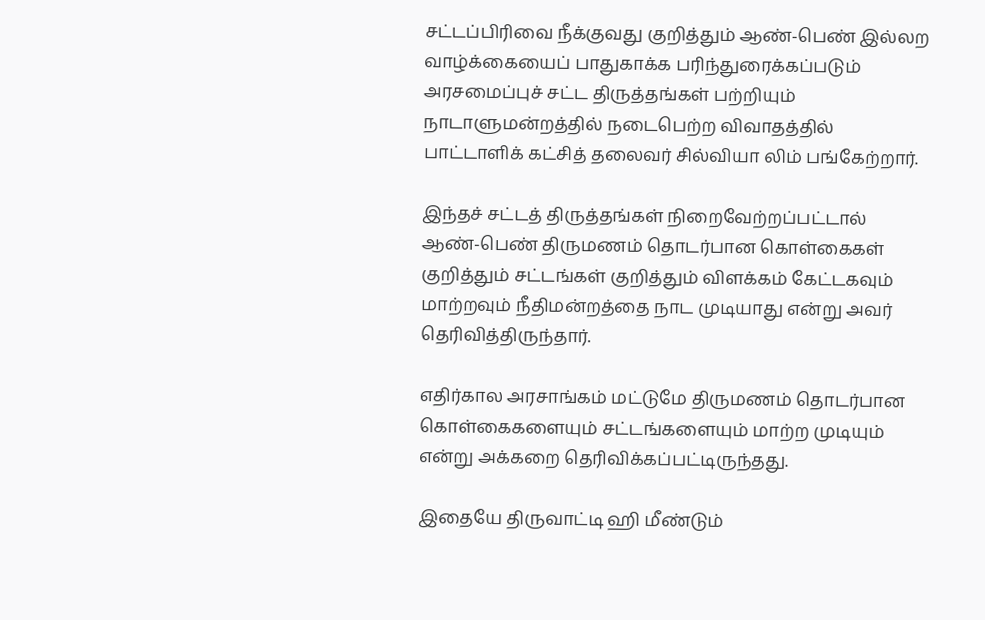சட்டப்பிரிவை நீக்குவது குறித்தும் ஆண்-பெண் இல்லற வாழ்க்கையைப் பாதுகாக்க பரிந்துரைக்கப்படும் அரசமைப்புச் சட்ட திருத்தங்கள் பற்றியும் நாடாளுமன்றத்தில் நடைபெற்ற விவாதத்தில் பாட்டாளிக் கட்சித் தலைவர் சில்வியா லிம் பங்கேற்றார்.

இந்தச் சட்டத் திருத்தங்கள் நிறைவேற்றப்பட்டால் ஆண்-பெண் திருமணம் தொடர்பான கொள்கைகள் குறித்தும் சட்டங்கள் குறித்தும் விளக்கம் கேட்டகவும் மாற்றவும் நீதிமன்றத்தை நாட முடியாது என்று அவர் தெரிவித்திருந்தார்.

எதிர்கால அரசாங்கம் மட்டுமே திருமணம் தொடர்பான கொள்கைகளையும் சட்டங்களையும் மாற்ற முடியும் என்று அக்கறை தெரிவிக்கப்பட்டிருந்தது.

இதையே திருவாட்டி ஹி மீண்டும்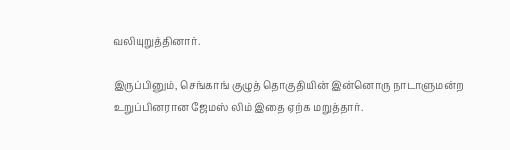வலியுறுத்தினார்.

இருப்பினும், செங்காங் குழுத் தொகுதியின் இன்னொரு நாடாளுமன்ற உறுப்பினரான ஜேமஸ் லிம் இதை ஏற்க மறுத்தார்.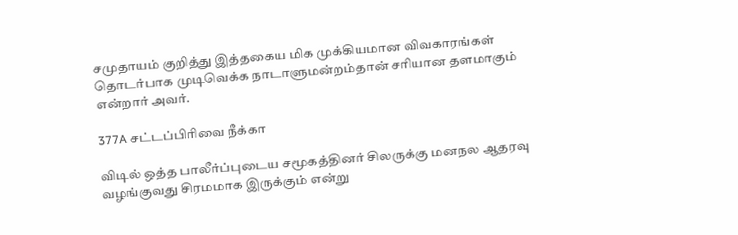சமுதாயம் குறித்து இத்தகைய மிக முக்கியமான விவகாரங்கள் தொடர்பாக முடிவெக்க நாடாளுமன்றம்தான் சரியான தளமாகும் என்றார் அவர்.

377A சட்டப்பிரிவை நீக்கா

விடில் ஒத்த பாலீர்ப்புடைய சமூகத்தினர் சிலருக்கு மனநல ஆதரவு வழங்குவது சிரமமாக இருக்கும் என்று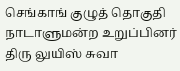செங்காங் குழுத் தொகுதி நாடாளுமன்ற உறுப்பினர் திரு லுயிஸ் சுவா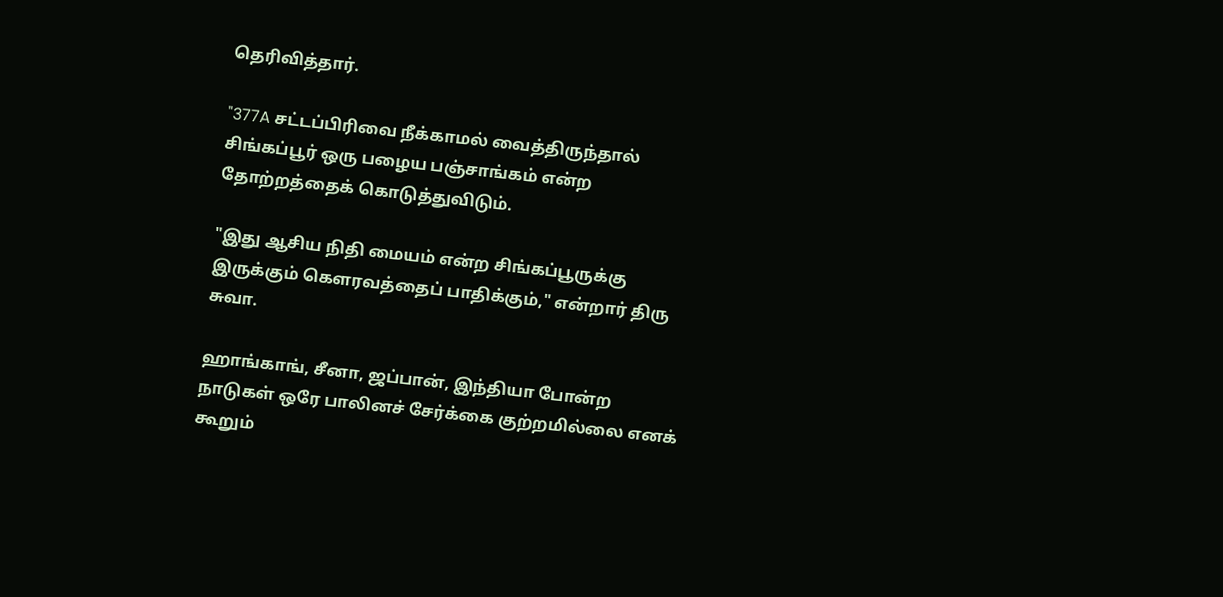தெரிவித்தார்.

"377A சட்டப்பிரிவை நீக்காமல் வைத்திருந்தால் சிங்கப்பூர் ஒரு பழைய பஞ்சாங்கம் என்ற தோற்றத்தைக் கொடுத்துவிடும்.

"இது ஆசிய நிதி மையம் என்ற சிங்கப்பூருக்கு இருக்கும் கௌரவத்தைப் பாதிக்கும்," என்றார் திரு சுவா.

ஹாங்காங், சீனா, ஜப்பான், இந்தியா போன்ற நாடுகள் ஒரே பாலினச் சேர்க்கை குற்றமில்லை எனக் கூறும்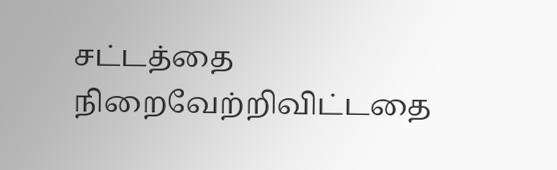சட்டத்தை நிறைவேற்றிவிட்டதை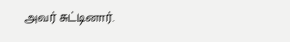அவர் சுட்டினார்.